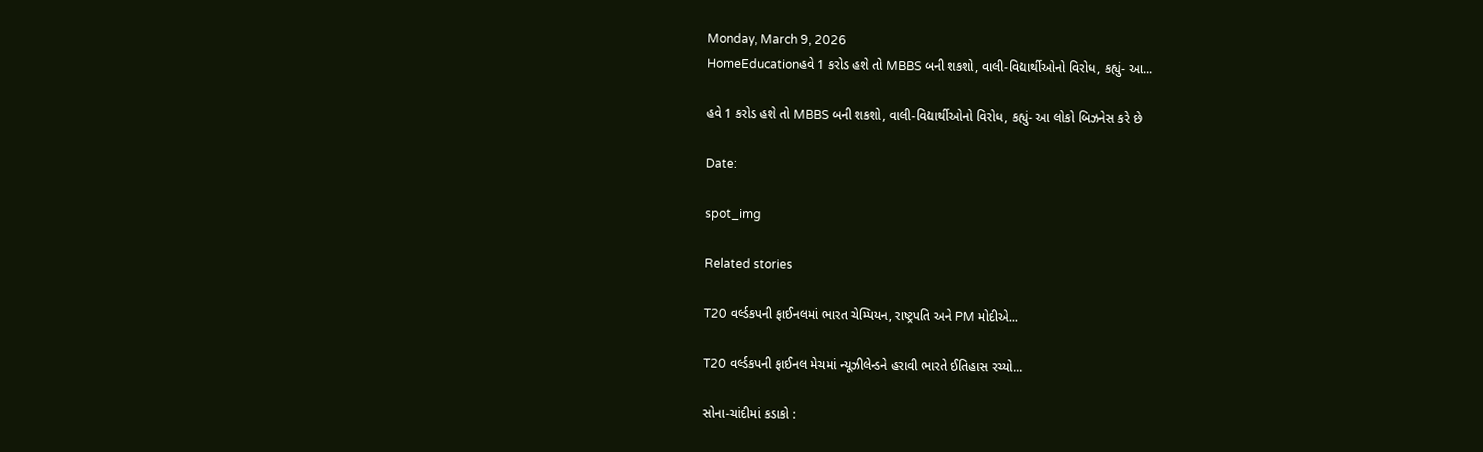Monday, March 9, 2026
HomeEducationહવે 1 કરોડ હશે તો MBBS બની શકશો, વાલી-વિદ્યાર્થીઓનો વિરોધ, કહ્યું- આ...

હવે 1 કરોડ હશે તો MBBS બની શકશો, વાલી-વિદ્યાર્થીઓનો વિરોધ, કહ્યું- આ લોકો બિઝનેસ કરે છે

Date:

spot_img

Related stories

T20 વર્લ્ડકપની ફાઈનલમાં ભારત ચેમ્પિયન, રાષ્ટ્રપતિ અને PM મોદીએ...

T20 વર્લ્ડકપની ફાઈનલ મેચમાં ન્યૂઝીલેન્ડને હરાવી ભારતે ઈતિહાસ રચ્યો...

સોના-ચાંદીમાં કડાકો :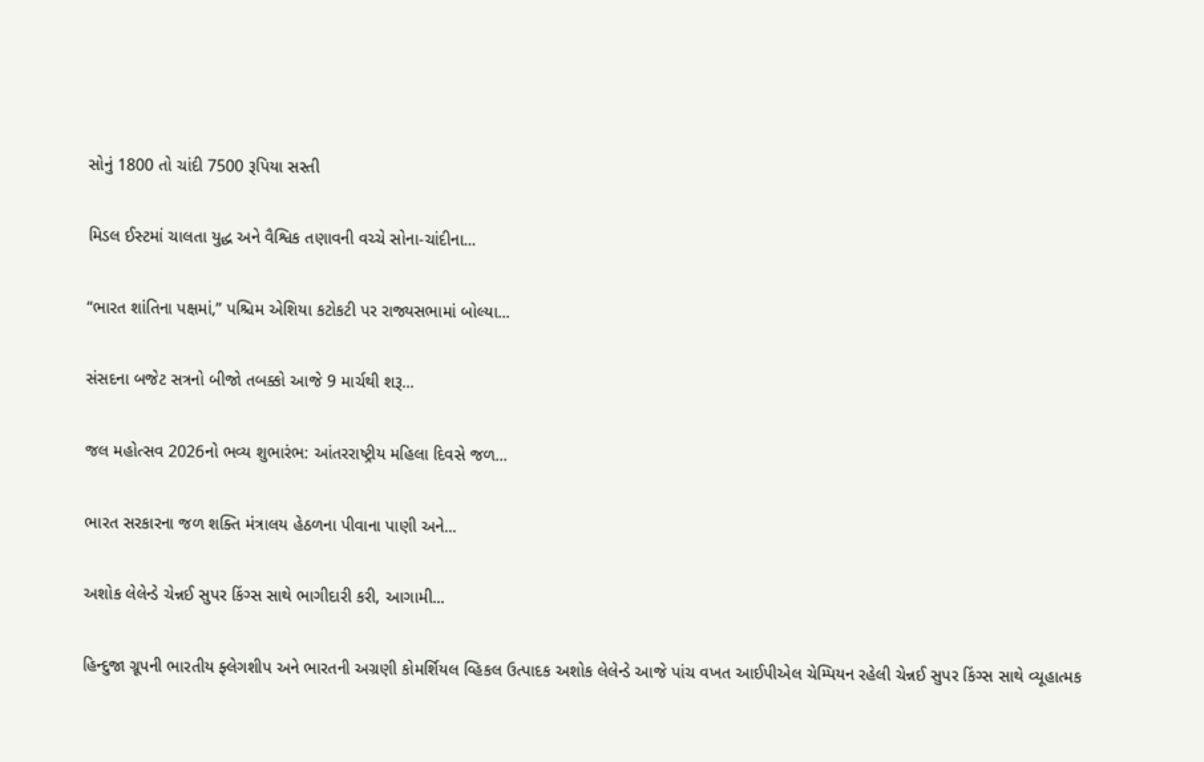સોનું 1800 તો ચાંદી 7500 રૂપિયા સસ્તી

મિડલ ઈસ્ટમાં ચાલતા યુદ્ધ અને વૈશ્વિક તણાવની વચ્ચે સોના-ચાંદીના...

“ભારત શાંતિના પક્ષમાં,” પશ્ચિમ એશિયા કટોકટી પર રાજ્યસભામાં બોલ્યા...

સંસદના બજેટ સત્રનો બીજો તબક્કો આજે 9 માર્ચથી શરૂ...

જલ મહોત્સવ 2026નો ભવ્ય શુભારંભ: આંતરરાષ્ટ્રીય મહિલા દિવસે જળ...

ભારત સરકારના જળ શક્તિ મંત્રાલય હેઠળના પીવાના પાણી અને...

અશોક લેલેન્ડે ચેન્નઈ સુપર કિંગ્સ સાથે ભાગીદારી કરી, આગામી...

હિન્દુજા ગ્રૂપની ભારતીય ફ્લેગશીપ અને ભારતની અગ્રણી કોમર્શિયલ વ્હિકલ ઉત્પાદક અશોક લેલેન્ડે આજે પાંચ વખત આઈપીએલ ચેમ્પિયન રહેલી ચેન્નઈ સુપર કિંગ્સ સાથે વ્યૂહાત્મક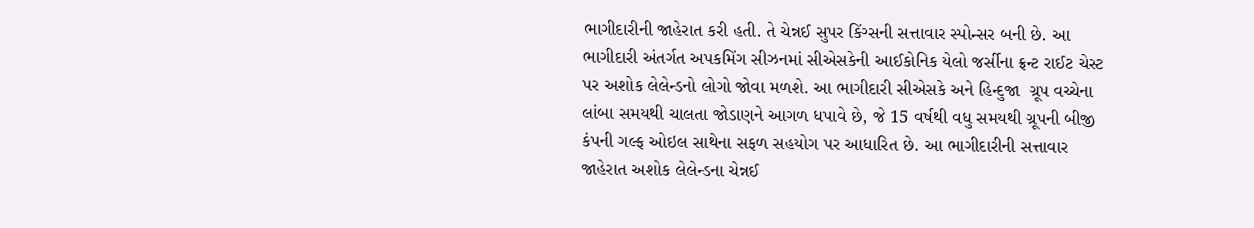ભાગીદારીની જાહેરાત કરી હતી. તે ચેન્નઈ સુપર કિંગ્સની સત્તાવાર સ્પોન્સર બની છે. આ ભાગીદારી અંતર્ગત અપકમિંગ સીઝનમાં સીએસકેની આઈકોનિક યેલો જર્સીના ફ્રન્ટ રાઈટ ચેસ્ટ પર અશોક લેલેન્ડનો લોગો જોવા મળશે. આ ભાગીદારી સીએસકે અને હિન્દુજા  ગ્રૂપ વચ્ચેના લાંબા સમયથી ચાલતા જોડાણને આગળ ધપાવે છે, જે 15 વર્ષથી વધુ સમયથી ગ્રૂપની બીજી કંપની ગલ્ફ ઓઇલ સાથેના સફળ સહયોગ પર આધારિત છે. આ ભાગીદારીની સત્તાવાર જાહેરાત અશોક લેલેન્ડના ચેન્નઈ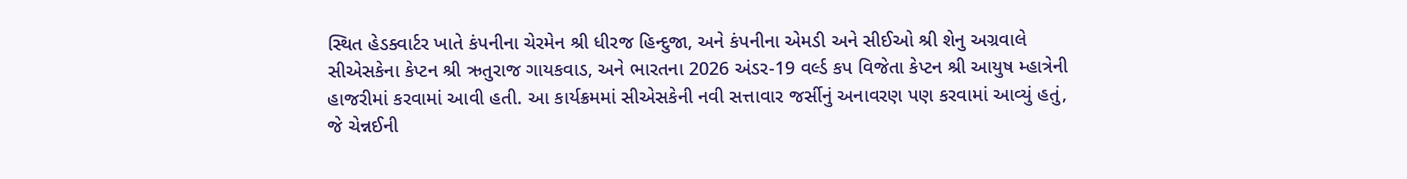સ્થિત હેડક્વાર્ટર ખાતે કંપનીના ચેરમેન શ્રી ધીરજ હિન્દુજા, અને કંપનીના એમડી અને સીઈઓ શ્રી શેનુ અગ્રવાલે સીએસકેના કેપ્ટન શ્રી ઋતુરાજ ગાયકવાડ, અને ભારતના 2026 અંડર-19 વર્લ્ડ કપ વિજેતા કેપ્ટન શ્રી આયુષ મ્હાત્રેની હાજરીમાં કરવામાં આવી હતી. આ કાર્યક્રમમાં સીએસકેની નવી સત્તાવાર જર્સીનું અનાવરણ પણ કરવામાં આવ્યું હતું, જે ચેન્નઈની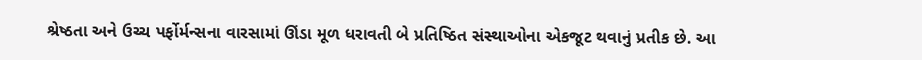શ્રેષ્ઠતા અને ઉચ્ચ પર્ફોર્મન્સના વારસામાં ઊંડા મૂળ ધરાવતી બે પ્રતિષ્ઠિત સંસ્થાઓના એકજૂટ થવાનું પ્રતીક છે. આ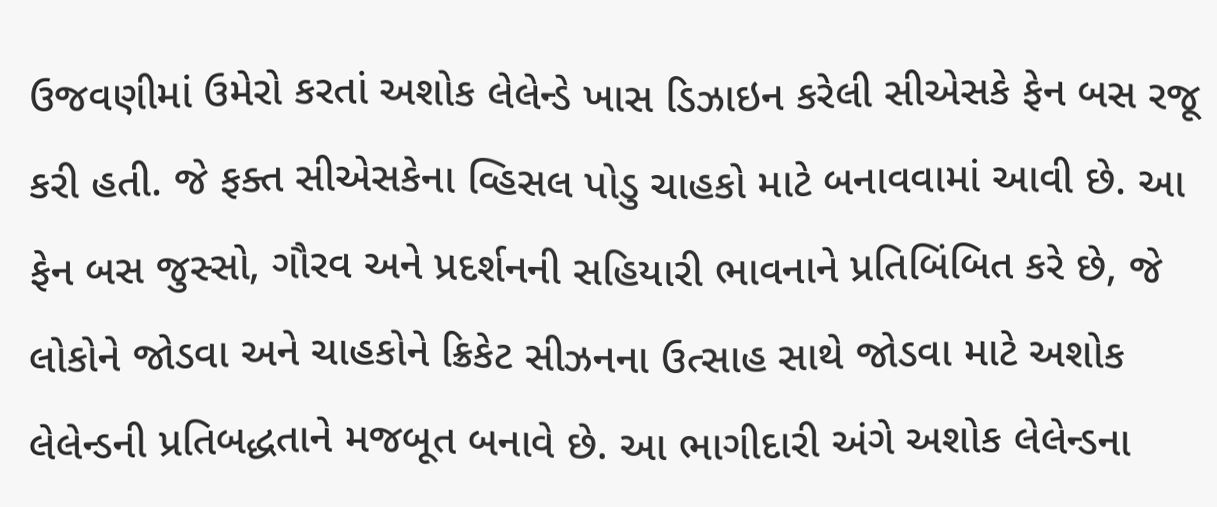ઉજવણીમાં ઉમેરો કરતાં અશોક લેલેન્ડે ખાસ ડિઝાઇન કરેલી સીએસકે ફેન બસ રજૂ કરી હતી. જે ફક્ત સીએસકેના વ્હિસલ પોડુ ચાહકો માટે બનાવવામાં આવી છે. આ ફેન બસ જુસ્સો, ગૌરવ અને પ્રદર્શનની સહિયારી ભાવનાને પ્રતિબિંબિત કરે છે, જે લોકોને જોડવા અને ચાહકોને ક્રિકેટ સીઝનના ઉત્સાહ સાથે જોડવા માટે અશોક લેલેન્ડની પ્રતિબદ્ધતાને મજબૂત બનાવે છે. આ ભાગીદારી અંગે અશોક લેલેન્ડના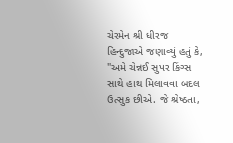ચેરમેન શ્રી ધીરજ હિન્દુજાએ જણાવ્યું હતું કે, "અમે ચેન્નઈ સુપર કિંગ્સ સાથે હાથ મિલાવવા બદલ ઉત્સુક છીએ. જે શ્રેષ્ઠતા,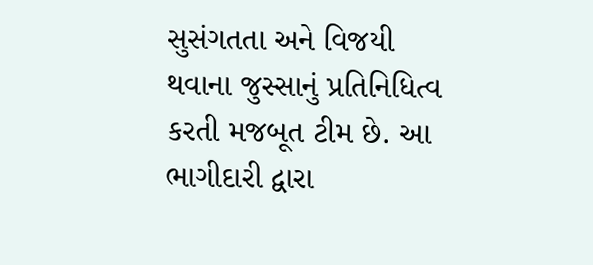સુસંગતતા અને વિજયી થવાના જુસ્સાનું પ્રતિનિધિત્વ કરતી મજબૂત ટીમ છે. આ ભાગીદારી દ્વારા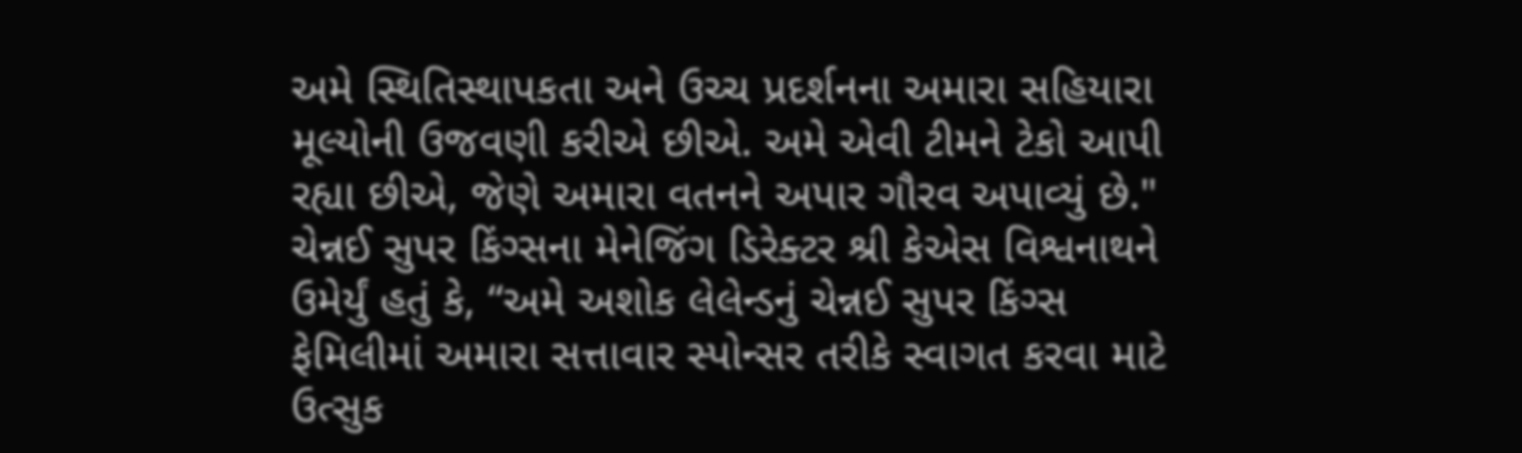અમે સ્થિતિસ્થાપકતા અને ઉચ્ચ પ્રદર્શનના અમારા સહિયારા મૂલ્યોની ઉજવણી કરીએ છીએ. અમે એવી ટીમને ટેકો આપી રહ્યા છીએ, જેણે અમારા વતનને અપાર ગૌરવ અપાવ્યું છે." ચેન્નઈ સુપર કિંગ્સના મેનેજિંગ ડિરેક્ટર શ્રી કેએસ વિશ્વનાથને ઉમેર્યું હતું કે, “અમે અશોક લેલેન્ડનું ચેન્નઈ સુપર કિંગ્સ ફેમિલીમાં અમારા સત્તાવાર સ્પોન્સર તરીકે સ્વાગત કરવા માટે ઉત્સુક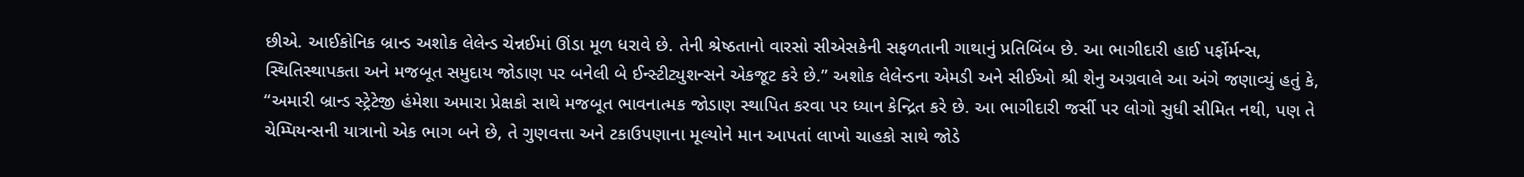છીએ. આઈકોનિક બ્રાન્ડ અશોક લેલેન્ડ ચેન્નઈમાં ઊંડા મૂળ ધરાવે છે. તેની શ્રેષ્ઠતાનો વારસો સીએસકેની સફળતાની ગાથાનું પ્રતિબિંબ છે. આ ભાગીદારી હાઈ પર્ફોર્મન્સ, સ્થિતિસ્થાપકતા અને મજબૂત સમુદાય જોડાણ પર બનેલી બે ઈન્સ્ટીટ્યુશન્સને એકજૂટ કરે છે.” અશોક લેલેન્ડના એમડી અને સીઈઓ શ્રી શેનુ અગ્રવાલે આ અંગે જણાવ્યું હતું કે, “અમારી બ્રાન્ડ સ્ટ્રેટેજી હંમેશા અમારા પ્રેક્ષકો સાથે મજબૂત ભાવનાત્મક જોડાણ સ્થાપિત કરવા પર ધ્યાન કેન્દ્રિત કરે છે. આ ભાગીદારી જર્સી પર લોગો સુધી સીમિત નથી, પણ તે ચેમ્પિયન્સની યાત્રાનો એક ભાગ બને છે, તે ગુણવત્તા અને ટકાઉપણાના મૂલ્યોને માન આપતાં લાખો ચાહકો સાથે જોડે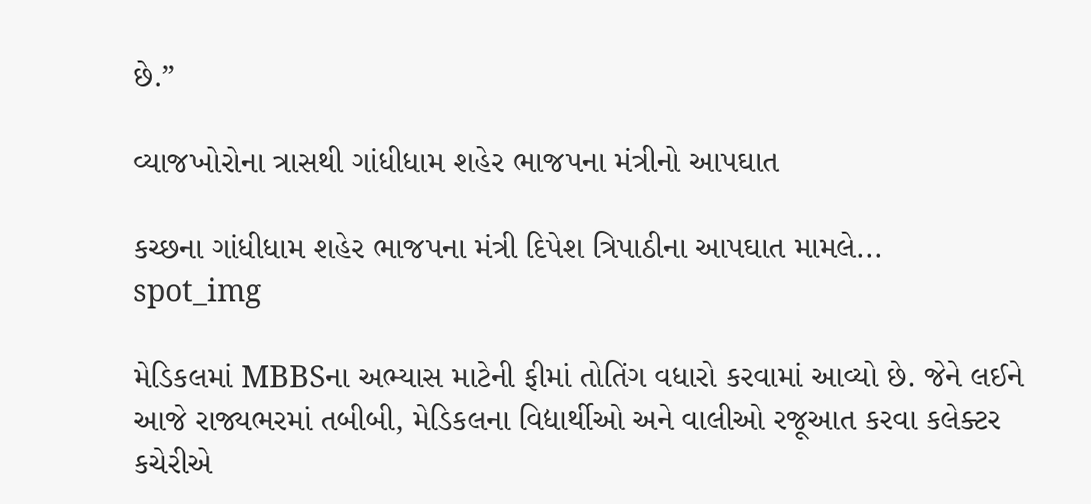છે.”

વ્યાજખોરોના ત્રાસથી ગાંધીધામ શહેર ભાજપના મંત્રીનો આપઘાત

કચ્છના ગાંધીધામ શહેર ભાજપના મંત્રી દિપેશ ત્રિપાઠીના આપઘાત મામલે...
spot_img

મેડિકલમાં MBBSના અભ્યાસ માટેની ફીમાં તોતિંગ વધારો કરવામાં આવ્યો છે. જેને લઈને આજે રાજ્યભરમાં તબીબી, મેડિકલના વિદ્યાર્થીઓ અને વાલીઓ રજૂઆત કરવા કલેક્ટર કચેરીએ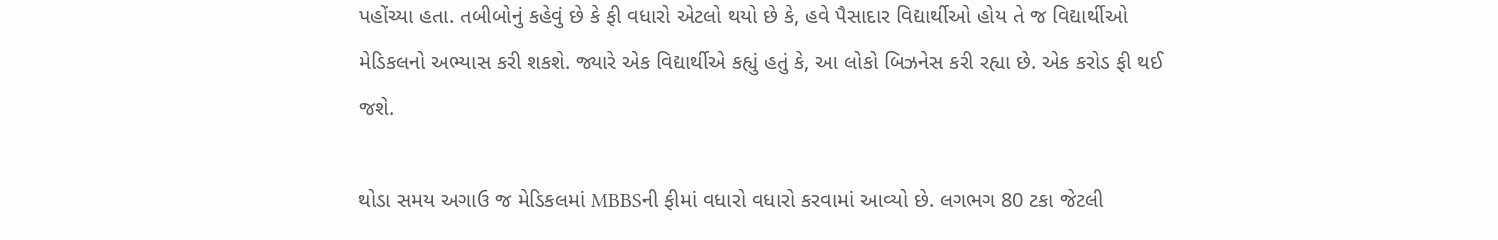પહોંચ્યા હતા. તબીબોનું કહેવું છે કે ફી વધારો એટલો થયો છે કે, હવે પૈસાદાર વિદ્યાર્થીઓ હોય તે જ વિદ્યાર્થીઓ મેડિકલનો અભ્યાસ કરી શકશે. જ્યારે એક વિદ્યાર્થીએ કહ્યું હતું કે, આ લોકો બિઝનેસ કરી રહ્યા છે. એક કરોડ ફી થઈ જશે.

થોડા સમય અગાઉ જ મેડિકલમાં MBBSની ફીમાં વધારો વધારો કરવામાં આવ્યો છે. લગભગ 80 ટકા જેટલી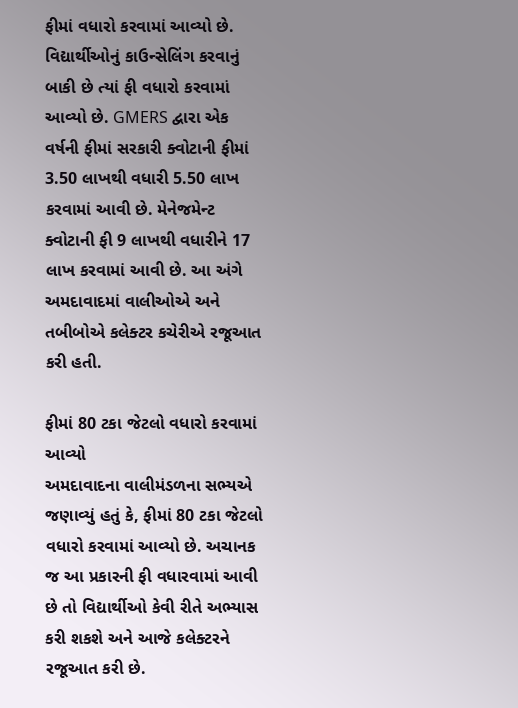ફીમાં વધારો કરવામાં આવ્યો છે. વિદ્યાર્થીઓનું કાઉન્સેલિંગ કરવાનું બાકી છે ત્યાં ફી વધારો કરવામાં આવ્યો છે. GMERS દ્વારા એક વર્ષની ફીમાં સરકારી ક્વોટાની ફીમાં 3.50 લાખથી વધારી 5.50 લાખ કરવામાં આવી છે. મેનેજમેન્ટ ક્વોટાની ફી 9 લાખથી વધારીને 17 લાખ કરવામાં આવી છે. આ અંગે અમદાવાદમાં વાલીઓએ અને તબીબોએ કલેક્ટર કચેરીએ રજૂઆત કરી હતી.

ફીમાં 80 ટકા જેટલો વધારો કરવામાં આવ્યો
અમદાવાદના વાલીમંડળના સભ્યએ જણાવ્યું હતું કે, ફીમાં 80 ટકા જેટલો વધારો કરવામાં આવ્યો છે. અચાનક જ આ પ્રકારની ફી વધારવામાં આવી છે તો વિદ્યાર્થીઓ કેવી રીતે અભ્યાસ કરી શકશે અને આજે કલેક્ટરને રજૂઆત કરી છે.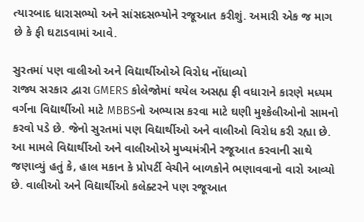ત્યારબાદ ધારાસભ્યો અને સાંસદસભ્યોને રજૂઆત કરીશું. અમારી એક જ માગ છે કે ફી ઘટાડવામાં આવે.

સુરતમાં પણ વાલીઓ અને વિદ્યાર્થીઓએ વિરોધ નોંધાવ્યો
રાજ્ય સરકાર દ્વારા GMERS કોલેજોમાં થયેલ અસહ્ય ફી વધારાને કારણે મધ્યમ વર્ગના વિદ્યાર્થીઓ માટે MBBSનો અભ્યાસ કરવા માટે ઘણી મુશ્કેલીઓનો સામનો કરવો પડે છે. જેનો સુરતમાં પણ વિદ્યાર્થીઓ અને વાલીઓ વિરોધ કરી રહ્યા છે. આ મામલે વિદ્યાર્થીઓ અને વાલીઓએ મુખ્યમંત્રીને રજૂઆત કરવાની સાથે જણાવ્યું હતું કે, હાલ મકાન કે પ્રોપર્ટી વેચીને બાળકોને ભણાવવાનો વારો આવ્યો છે. વાલીઓ અને વિદ્યાર્થીઓ કલેક્ટરને પણ રજૂઆત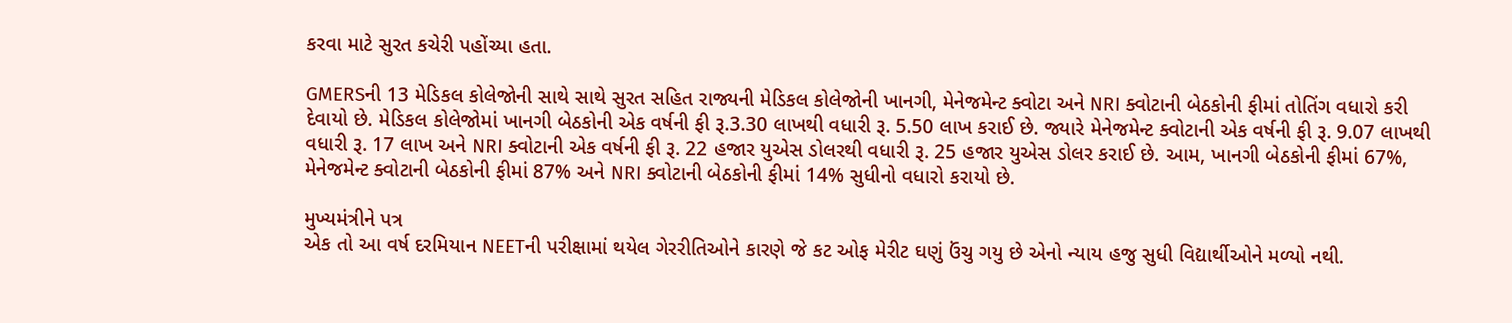કરવા માટે સુરત કચેરી પહોંચ્યા હતા.

GMERSની 13 મેડિકલ કોલેજોની સાથે સાથે સુરત સહિત રાજ્યની મેડિકલ કોલેજોની ખાનગી, મેનેજમેન્ટ ક્વોટા અને NRI ક્વોટાની બેઠકોની ફીમાં તોતિંગ વધારો કરી દેવાયો છે. મેડિકલ કોલેજોમાં ખાનગી બેઠકોની એક વર્ષની ફી રૂ.3.30 લાખથી વધારી રૂ. 5.50 લાખ કરાઈ છે. જ્યારે મેનેજમેન્ટ ક્વોટાની એક વર્ષની ફી રૂ. 9.07 લાખથી વધારી રૂ. 17 લાખ અને NRI ક્વોટાની એક વર્ષની ફી રૂ. 22 હજાર યુએસ ડોલરથી વધારી રૂ. 25 હજાર યુએસ ડોલર કરાઈ છે. આમ, ખાનગી બેઠકોની ફીમાં 67%, મેનેજમેન્ટ ક્વોટાની બેઠકોની ફીમાં 87% અને NRI ક્વોટાની બેઠકોની ફીમાં 14% સુધીનો વધારો કરાયો છે.

મુખ્યમંત્રીને પત્ર
એક તો આ વર્ષ દરમિયાન NEETની પરીક્ષામાં થયેલ ગેરરીતિઓને કારણે જે કટ ઓફ મેરીટ ઘણું ઉંચુ ગયુ છે એનો ન્યાય હજુ સુધી વિદ્યાર્થીઓને મળ્યો નથી.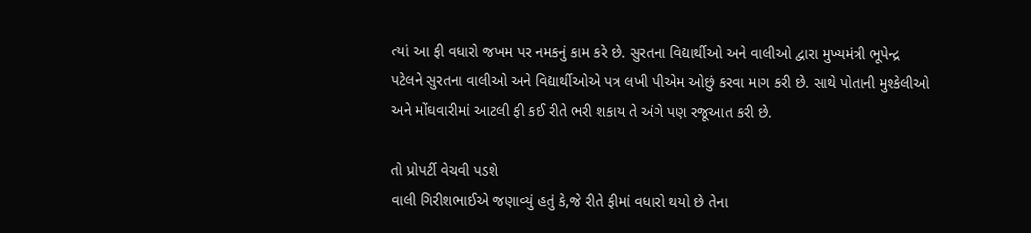ત્યાં આ ફી વધારો જખમ પર નમકનું કામ કરે છે. સુરતના વિદ્યાર્થીઓ અને વાલીઓ દ્વારા મુખ્યમંત્રી ભૂપેન્દ્ર પટેલને સુરતના વાલીઓ અને વિદ્યાર્થીઓએ પત્ર લખી પીએમ ઓછું કરવા માગ કરી છે. સાથે પોતાની મુશ્કેલીઓ અને મોંઘવારીમાં આટલી ફી કઈ રીતે ભરી શકાય તે અંગે પણ રજૂઆત કરી છે.

તો પ્રોપર્ટી વેચવી પડશે
વાલી ગિરીશભાઈએ જણાવ્યું હતું કે,જે રીતે ફીમાં વધારો થયો છે તેના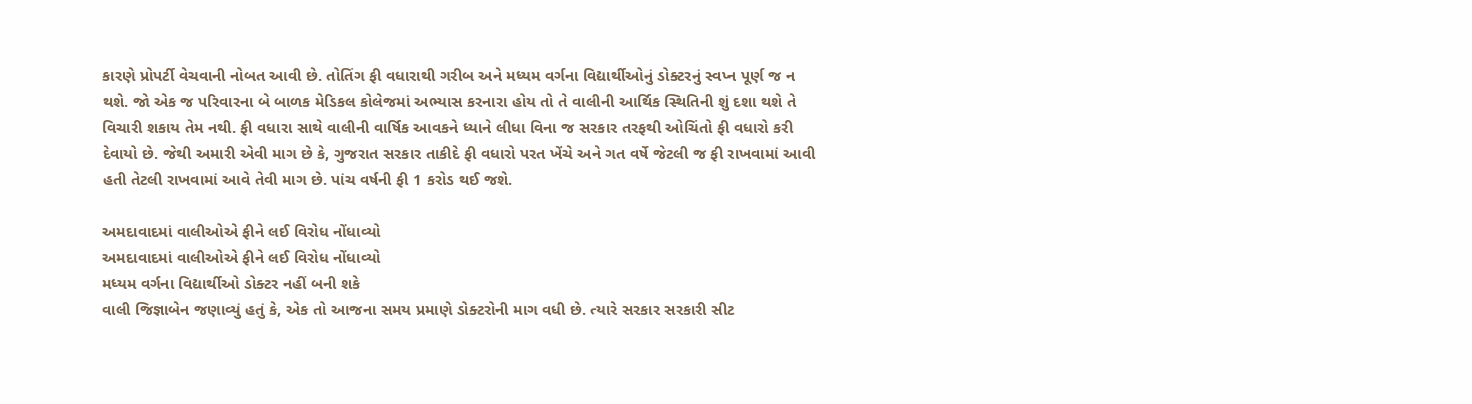કારણે પ્રોપર્ટી વેચવાની નોબત આવી છે. તોતિંગ ફી વધારાથી ગરીબ અને મધ્યમ વર્ગના વિદ્યાર્થીઓનું ડોક્ટરનું સ્વપ્ન પૂર્ણ જ ન થશે. જો એક જ પરિવારના બે બાળક મેડિકલ કોલેજમાં અભ્યાસ કરનારા હોય તો તે વાલીની આર્થિક સ્થિતિની શું દશા થશે તે વિચારી શકાય તેમ નથી. ફી વધારા સાથે વાલીની વાર્ષિક આવકને ધ્યાને લીધા વિના જ સરકાર તરફથી ઓચિંતો ફી વધારો કરી દેવાયો છે. જેથી અમારી એવી માગ છે કે, ગુજરાત સરકાર તાકીદે ફી વધારો પરત ખેંચે અને ગત વર્ષે જેટલી જ ફી રાખવામાં આવી હતી તેટલી રાખવામાં આવે તેવી માગ છે. પાંચ વર્ષની ફી 1 કરોડ થઈ જશે.

અમદાવાદમાં વાલીઓએ ફીને લઈ વિરોધ નોંધાવ્યો
અમદાવાદમાં વાલીઓએ ફીને લઈ વિરોધ નોંધાવ્યો
મધ્યમ વર્ગના વિદ્યાર્થીઓ ડોક્ટર નહીં બની શકે
વાલી જિજ્ઞાબેન જણાવ્યું હતું કે, એક તો આજના સમય પ્રમાણે ડોક્ટરોની માગ વધી છે. ત્યારે સરકાર સરકારી સીટ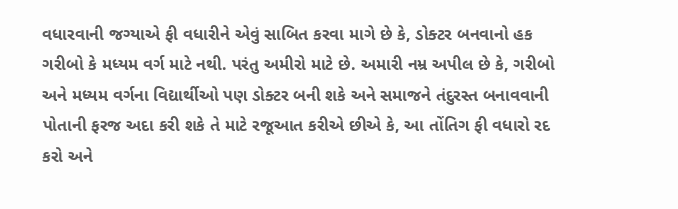વધારવાની જગ્યાએ ફી વધારીને એવું સાબિત કરવા માગે છે કે, ડોક્ટર બનવાનો હક ગરીબો કે મધ્યમ વર્ગ માટે નથી. પરંતુ અમીરો માટે છે. અમારી નમ્ર અપીલ છે કે, ગરીબો અને મધ્યમ વર્ગના વિદ્યાર્થીઓ પણ ડોક્ટર બની શકે અને સમાજને તંદુરસ્ત બનાવવાની પોતાની ફરજ અદા કરી શકે તે માટે રજૂઆત કરીએ છીએ કે, આ તોંતિગ ફી વધારો રદ કરો અને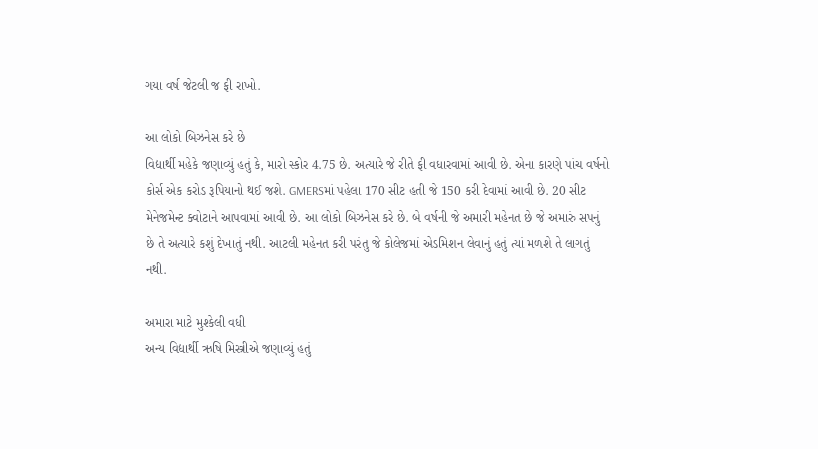ગયા વર્ષ જેટલી જ ફી રાખો.

આ લોકો બિઝનેસ કરે છે
વિદ્યાર્થી મહેકે જણાવ્યું હતું કે, મારો સ્કોર 4.75 છે. અત્યારે જે રીતે ફી વધારવામાં આવી છે. એના કારણે પાંચ વર્ષનો કોર્સ એક કરોડ રૂપિયાનો થઈ જશે. GMERSમાં પહેલા 170 સીટ હતી જે 150 કરી દેવામાં આવી છે. 20 સીટ મેનેજમેન્ટ ક્વોટાને આપવામાં આવી છે. આ લોકો બિઝનેસ કરે છે. બે વર્ષની જે અમારી મહેનત છે જે અમારું સપનું છે તે અત્યારે કશું દેખાતું નથી. આટલી મહેનત કરી પરંતુ જે કોલેજમાં એડમિશન લેવાનું હતું ત્યાં મળશે તે લાગતું નથી.

અમારા માટે મુશ્કેલી વધી
અન્ય વિદ્યાર્થી ઋષિ મિસ્ત્રીએ જણાવ્યું હતું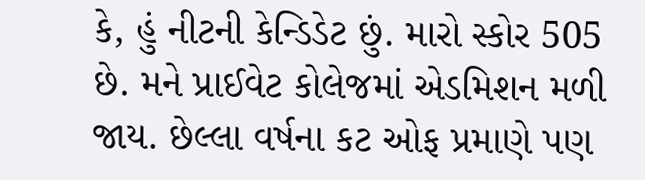કે, હું નીટની કેન્ડિડેટ છું. મારો સ્કોર 505 છે. મને પ્રાઈવેટ કોલેજમાં એડમિશન મળી જાય. છેલ્લા વર્ષના કટ ઓફ પ્રમાણે પણ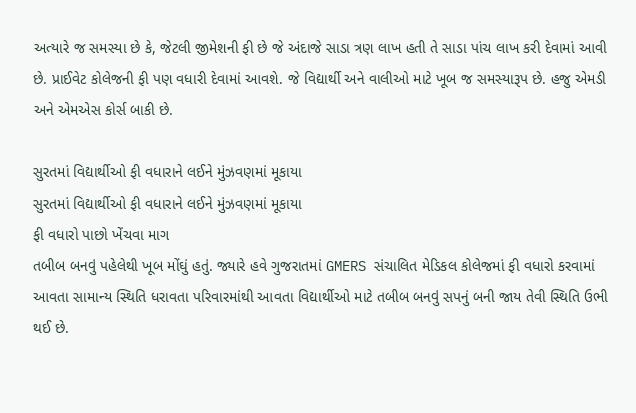અત્યારે જ સમસ્યા છે કે, જેટલી જીમેશની ફી છે જે અંદાજે સાડા ત્રણ લાખ હતી તે સાડા પાંચ લાખ કરી દેવામાં આવી છે. પ્રાઈવેટ કોલેજની ફી પણ વધારી દેવામાં આવશે. જે વિદ્યાર્થી અને વાલીઓ માટે ખૂબ જ સમસ્યારૂપ છે. હજુ એમડી અને એમએસ કોર્સ બાકી છે.

સુરતમાં વિદ્યાર્થીઓ ફી વધારાને લઈને મુંઝવણમાં મૂકાયા
સુરતમાં વિદ્યાર્થીઓ ફી વધારાને લઈને મુંઝવણમાં મૂકાયા
ફી વધારો પાછો ખેંચવા માગ
તબીબ બનવું પહેલેથી ખૂબ મોંઘું હતું. જ્યારે હવે ગુજરાતમાં GMERS સંચાલિત મેડિકલ કોલેજમાં ફી વધારો કરવામાં આવતા સામાન્ય સ્થિતિ ધરાવતા પરિવારમાંથી આવતા વિદ્યાર્થીઓ માટે તબીબ બનવું સપનું બની જાય તેવી સ્થિતિ ઉભી થઈ છે.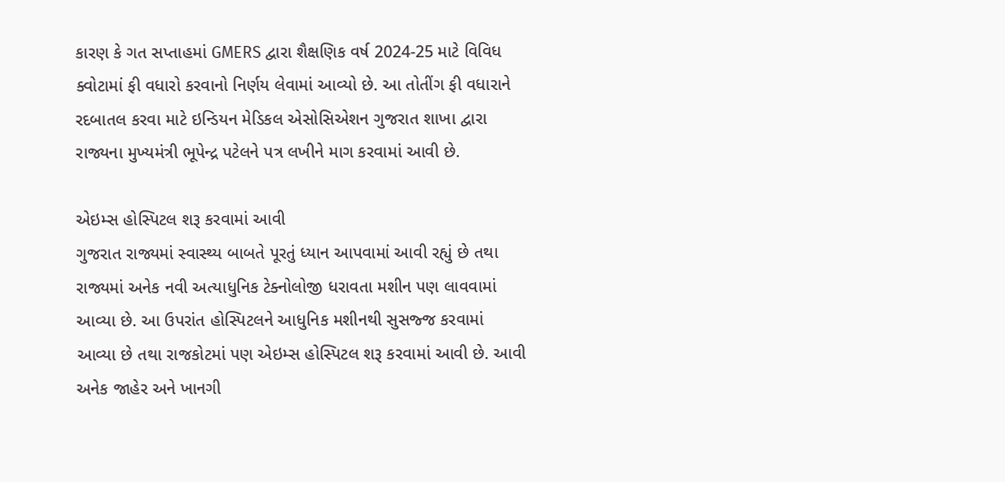કારણ કે ગત સપ્તાહમાં GMERS દ્વારા શૈક્ષણિક વર્ષ 2024-25 માટે વિવિધ ક્વોટામાં ફી વધારો કરવાનો નિર્ણય લેવામાં આવ્યો છે. આ તોતીંગ ફી વધારાને રદબાતલ કરવા માટે ઇન્ડિયન મેડિકલ એસોસિએશન ગુજરાત શાખા દ્વારા રાજ્યના મુખ્યમંત્રી ભૂપેન્દ્ર પટેલને પત્ર લખીને માગ કરવામાં આવી છે.

એઇમ્સ હોસ્પિટલ શરૂ કરવામાં આવી
ગુજરાત રાજ્યમાં સ્વાસ્થ્ય બાબતે પૂરતું ધ્યાન આપવામાં આવી રહ્યું છે તથા રાજ્યમાં અનેક નવી અત્યાધુનિક ટેક્નોલોજી ધરાવતા મશીન પણ લાવવામાં આવ્યા છે. આ ઉપરાંત હોસ્પિટલને આધુનિક મશીનથી સુસજ્જ કરવામાં આવ્યા છે તથા રાજકોટમાં પણ એઇમ્સ હોસ્પિટલ શરૂ કરવામાં આવી છે. આવી અનેક જાહેર અને ખાનગી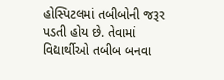હોસ્પિટલમાં તબીબોની જરૂર પડતી હોય છે. તેવામાં વિદ્યાર્થીઓ તબીબ બનવા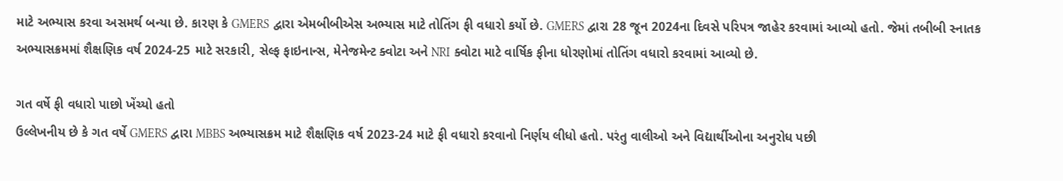માટે અભ્યાસ કરવા અસમર્થ બન્યા છે. કારણ કે GMERS દ્વારા એમબીબીએસ અભ્યાસ માટે તોતિંગ ફી વધારો કર્યો છે. GMERS દ્વારા 28 જૂન 2024ના દિવસે પરિપત્ર જાહેર કરવામાં આવ્યો હતો. જેમાં તબીબી સ્નાતક અભ્યાસક્રમમાં શૈક્ષણિક વર્ષ 2024-25 માટે સરકારી, સેલ્ફ ફાઇનાન્સ, મેનેજમેન્ટ ક્વોટા અને NRI ક્વોટા માટે વાર્ષિક ફીના ધોરણોમાં તોતિંગ વધારો કરવામાં આવ્યો છે.

ગત વર્ષે ફી વધારો પાછો ખેંચ્યો હતો
ઉલ્લેખનીય છે કે ગત વર્ષે GMERS દ્વારા MBBS અભ્યાસક્રમ માટે શૈક્ષણિક વર્ષ 2023-24 માટે ફી વધારો કરવાનો નિર્ણય લીધો હતો. પરંતુ વાલીઓ અને વિદ્યાર્થીઓના અનુરોધ પછી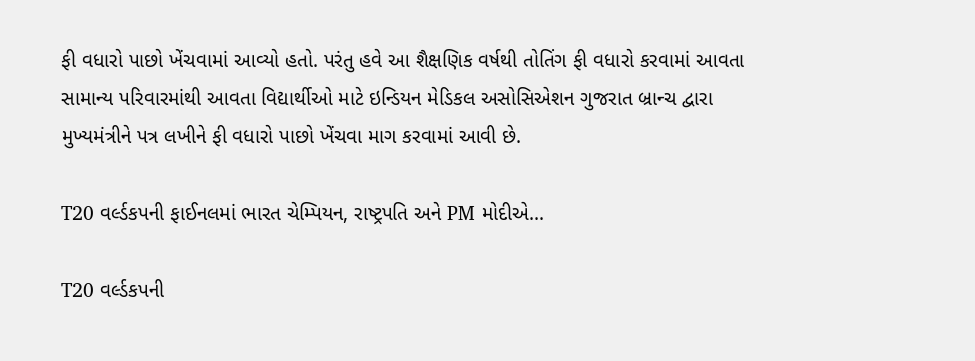ફી વધારો પાછો ખેંચવામાં આવ્યો હતો. પરંતુ હવે આ શૈક્ષણિક વર્ષથી તોતિંગ ફી વધારો કરવામાં આવતા સામાન્ય પરિવારમાંથી આવતા વિદ્યાર્થીઓ માટે ઇન્ડિયન મેડિકલ અસોસિએશન ગુજરાત બ્રાન્ચ દ્વારા મુખ્યમંત્રીને પત્ર લખીને ફી વધારો પાછો ખેંચવા માગ કરવામાં આવી છે.

T20 વર્લ્ડકપની ફાઈનલમાં ભારત ચેમ્પિયન, રાષ્ટ્રપતિ અને PM મોદીએ...

T20 વર્લ્ડકપની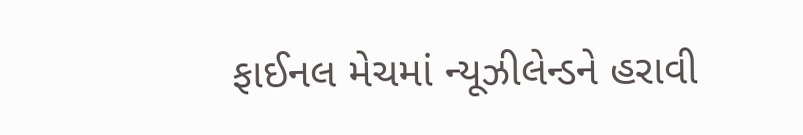ફાઈનલ મેચમાં ન્યૂઝીલેન્ડને હરાવી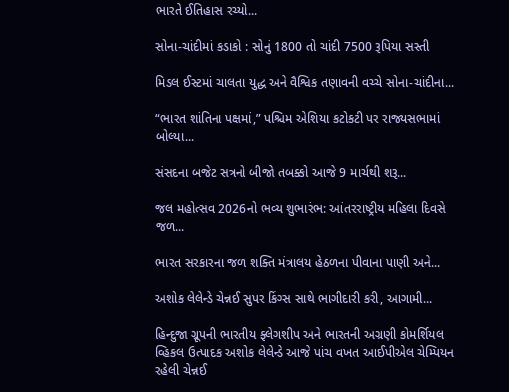ભારતે ઈતિહાસ રચ્યો...

સોના-ચાંદીમાં કડાકો : સોનું 1800 તો ચાંદી 7500 રૂપિયા સસ્તી

મિડલ ઈસ્ટમાં ચાલતા યુદ્ધ અને વૈશ્વિક તણાવની વચ્ચે સોના-ચાંદીના...

“ભારત શાંતિના પક્ષમાં,” પશ્ચિમ એશિયા કટોકટી પર રાજ્યસભામાં બોલ્યા...

સંસદના બજેટ સત્રનો બીજો તબક્કો આજે 9 માર્ચથી શરૂ...

જલ મહોત્સવ 2026નો ભવ્ય શુભારંભ: આંતરરાષ્ટ્રીય મહિલા દિવસે જળ...

ભારત સરકારના જળ શક્તિ મંત્રાલય હેઠળના પીવાના પાણી અને...

અશોક લેલેન્ડે ચેન્નઈ સુપર કિંગ્સ સાથે ભાગીદારી કરી, આગામી...

હિન્દુજા ગ્રૂપની ભારતીય ફ્લેગશીપ અને ભારતની અગ્રણી કોમર્શિયલ વ્હિકલ ઉત્પાદક અશોક લેલેન્ડે આજે પાંચ વખત આઈપીએલ ચેમ્પિયન રહેલી ચેન્નઈ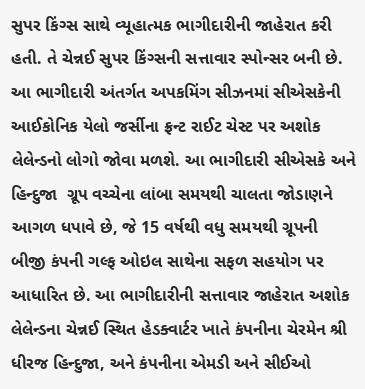સુપર કિંગ્સ સાથે વ્યૂહાત્મક ભાગીદારીની જાહેરાત કરી હતી. તે ચેન્નઈ સુપર કિંગ્સની સત્તાવાર સ્પોન્સર બની છે. આ ભાગીદારી અંતર્ગત અપકમિંગ સીઝનમાં સીએસકેની આઈકોનિક યેલો જર્સીના ફ્રન્ટ રાઈટ ચેસ્ટ પર અશોક લેલેન્ડનો લોગો જોવા મળશે. આ ભાગીદારી સીએસકે અને હિન્દુજા  ગ્રૂપ વચ્ચેના લાંબા સમયથી ચાલતા જોડાણને આગળ ધપાવે છે, જે 15 વર્ષથી વધુ સમયથી ગ્રૂપની બીજી કંપની ગલ્ફ ઓઇલ સાથેના સફળ સહયોગ પર આધારિત છે. આ ભાગીદારીની સત્તાવાર જાહેરાત અશોક લેલેન્ડના ચેન્નઈ સ્થિત હેડક્વાર્ટર ખાતે કંપનીના ચેરમેન શ્રી ધીરજ હિન્દુજા, અને કંપનીના એમડી અને સીઈઓ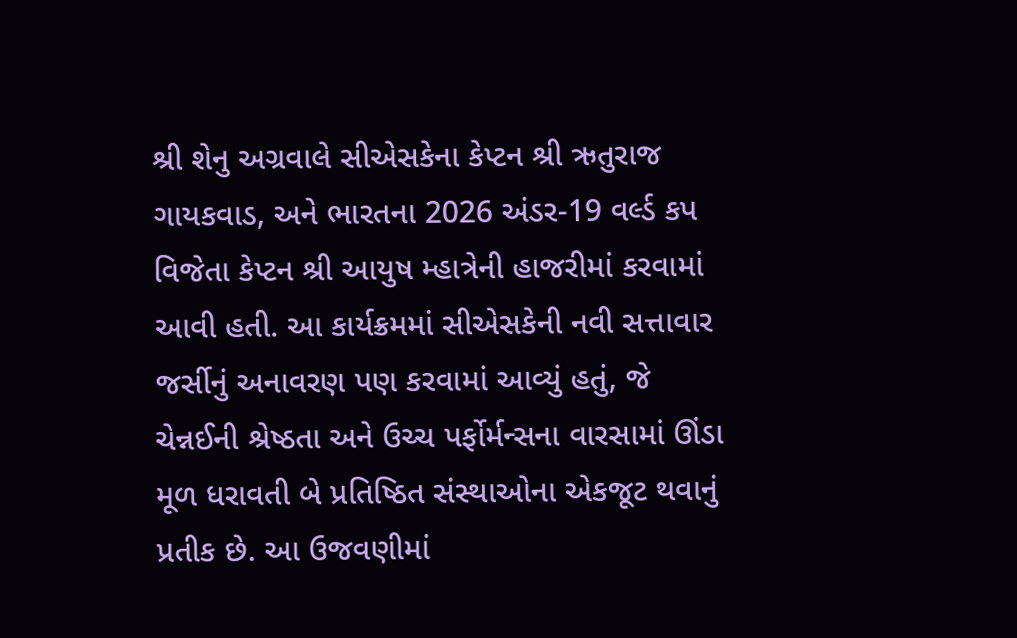શ્રી શેનુ અગ્રવાલે સીએસકેના કેપ્ટન શ્રી ઋતુરાજ ગાયકવાડ, અને ભારતના 2026 અંડર-19 વર્લ્ડ કપ વિજેતા કેપ્ટન શ્રી આયુષ મ્હાત્રેની હાજરીમાં કરવામાં આવી હતી. આ કાર્યક્રમમાં સીએસકેની નવી સત્તાવાર જર્સીનું અનાવરણ પણ કરવામાં આવ્યું હતું, જે ચેન્નઈની શ્રેષ્ઠતા અને ઉચ્ચ પર્ફોર્મન્સના વારસામાં ઊંડા મૂળ ધરાવતી બે પ્રતિષ્ઠિત સંસ્થાઓના એકજૂટ થવાનું પ્રતીક છે. આ ઉજવણીમાં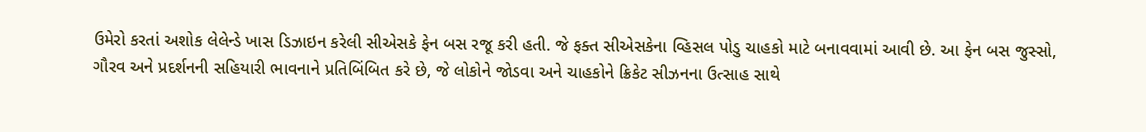ઉમેરો કરતાં અશોક લેલેન્ડે ખાસ ડિઝાઇન કરેલી સીએસકે ફેન બસ રજૂ કરી હતી. જે ફક્ત સીએસકેના વ્હિસલ પોડુ ચાહકો માટે બનાવવામાં આવી છે. આ ફેન બસ જુસ્સો, ગૌરવ અને પ્રદર્શનની સહિયારી ભાવનાને પ્રતિબિંબિત કરે છે, જે લોકોને જોડવા અને ચાહકોને ક્રિકેટ સીઝનના ઉત્સાહ સાથે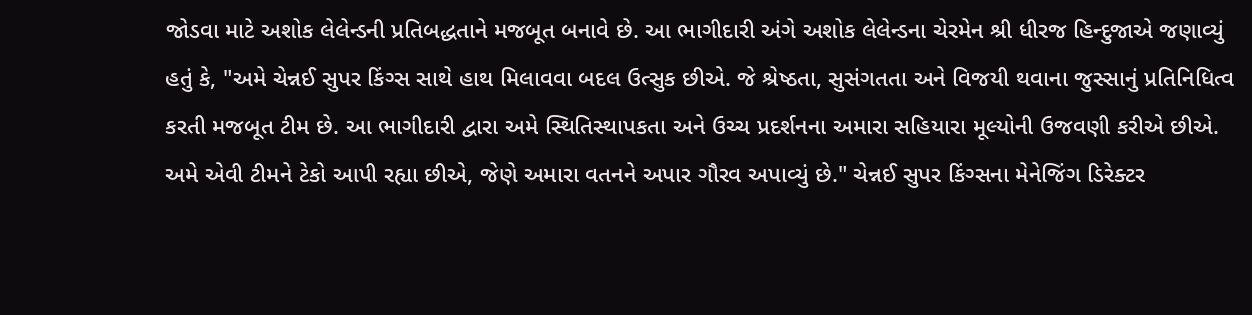જોડવા માટે અશોક લેલેન્ડની પ્રતિબદ્ધતાને મજબૂત બનાવે છે. આ ભાગીદારી અંગે અશોક લેલેન્ડના ચેરમેન શ્રી ધીરજ હિન્દુજાએ જણાવ્યું હતું કે, "અમે ચેન્નઈ સુપર કિંગ્સ સાથે હાથ મિલાવવા બદલ ઉત્સુક છીએ. જે શ્રેષ્ઠતા, સુસંગતતા અને વિજયી થવાના જુસ્સાનું પ્રતિનિધિત્વ કરતી મજબૂત ટીમ છે. આ ભાગીદારી દ્વારા અમે સ્થિતિસ્થાપકતા અને ઉચ્ચ પ્રદર્શનના અમારા સહિયારા મૂલ્યોની ઉજવણી કરીએ છીએ. અમે એવી ટીમને ટેકો આપી રહ્યા છીએ, જેણે અમારા વતનને અપાર ગૌરવ અપાવ્યું છે." ચેન્નઈ સુપર કિંગ્સના મેનેજિંગ ડિરેક્ટર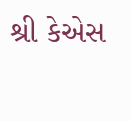શ્રી કેએસ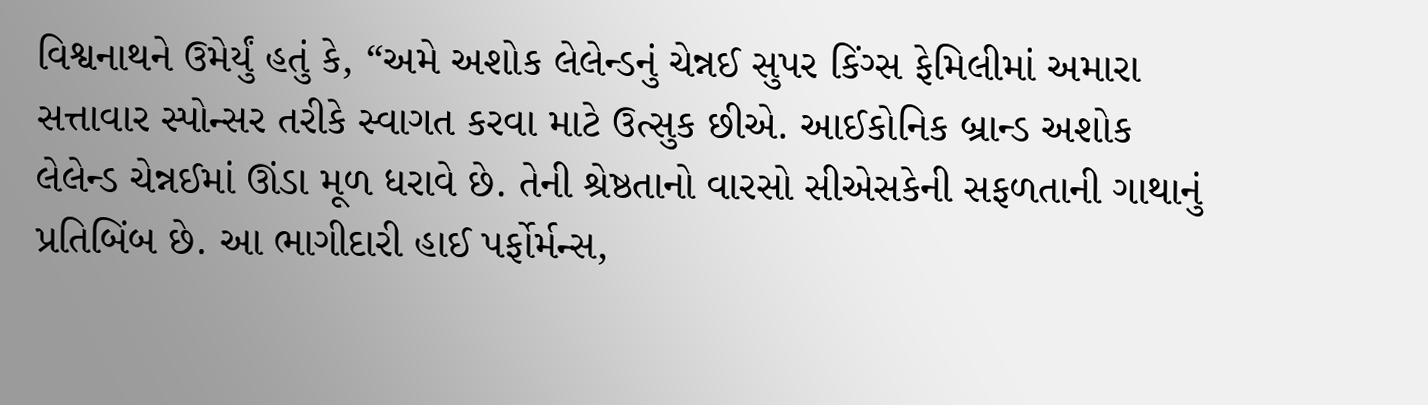વિશ્વનાથને ઉમેર્યું હતું કે, “અમે અશોક લેલેન્ડનું ચેન્નઈ સુપર કિંગ્સ ફેમિલીમાં અમારા સત્તાવાર સ્પોન્સર તરીકે સ્વાગત કરવા માટે ઉત્સુક છીએ. આઈકોનિક બ્રાન્ડ અશોક લેલેન્ડ ચેન્નઈમાં ઊંડા મૂળ ધરાવે છે. તેની શ્રેષ્ઠતાનો વારસો સીએસકેની સફળતાની ગાથાનું પ્રતિબિંબ છે. આ ભાગીદારી હાઈ પર્ફોર્મન્સ,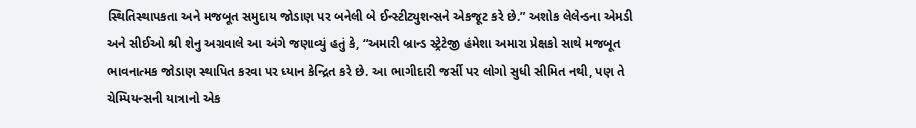સ્થિતિસ્થાપકતા અને મજબૂત સમુદાય જોડાણ પર બનેલી બે ઈન્સ્ટીટ્યુશન્સને એકજૂટ કરે છે.” અશોક લેલેન્ડના એમડી અને સીઈઓ શ્રી શેનુ અગ્રવાલે આ અંગે જણાવ્યું હતું કે, “અમારી બ્રાન્ડ સ્ટ્રેટેજી હંમેશા અમારા પ્રેક્ષકો સાથે મજબૂત ભાવનાત્મક જોડાણ સ્થાપિત કરવા પર ધ્યાન કેન્દ્રિત કરે છે. આ ભાગીદારી જર્સી પર લોગો સુધી સીમિત નથી, પણ તે ચેમ્પિયન્સની યાત્રાનો એક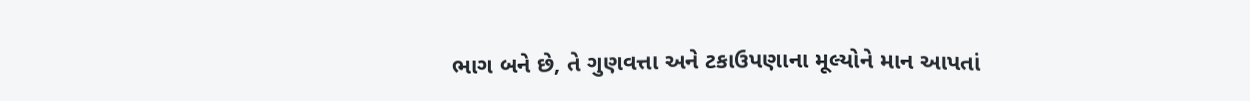ભાગ બને છે, તે ગુણવત્તા અને ટકાઉપણાના મૂલ્યોને માન આપતાં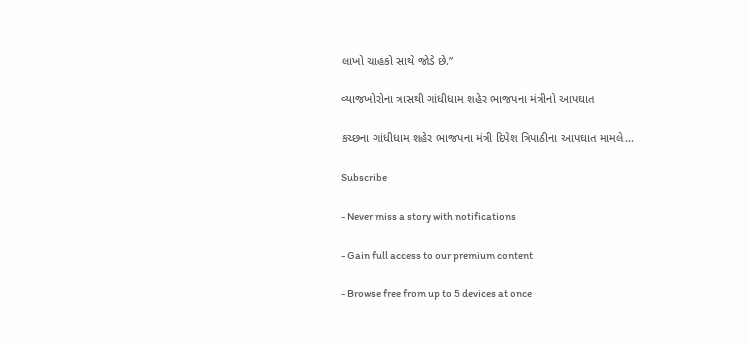લાખો ચાહકો સાથે જોડે છે.”

વ્યાજખોરોના ત્રાસથી ગાંધીધામ શહેર ભાજપના મંત્રીનો આપઘાત

કચ્છના ગાંધીધામ શહેર ભાજપના મંત્રી દિપેશ ત્રિપાઠીના આપઘાત મામલે...

Subscribe

- Never miss a story with notifications

- Gain full access to our premium content

- Browse free from up to 5 devices at once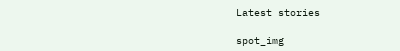Latest stories

spot_img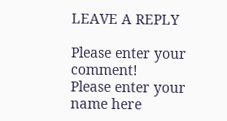LEAVE A REPLY

Please enter your comment!
Please enter your name here